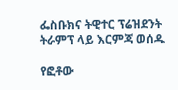ፌስቡክና ትዊተር ፕሬዝደንት ትራምፕ ላይ እርምጃ ወሰዱ

የፎቶው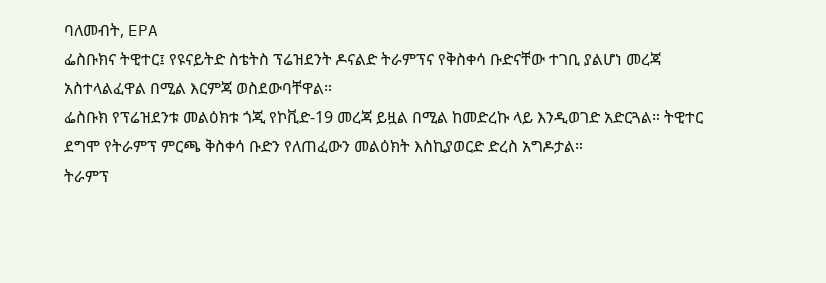ባለመብት, EPA
ፌስቡክና ትዊተር፤ የዩናይትድ ስቴትስ ፕሬዝደንት ዶናልድ ትራምፕና የቅስቀሳ ቡድናቸው ተገቢ ያልሆነ መረጃ አስተላልፈዋል በሚል እርምጃ ወስደውባቸዋል።
ፌስቡክ የፕሬዝደንቱ መልዕክቱ ጎጂ የኮቪድ-19 መረጃ ይዟል በሚል ከመድረኩ ላይ እንዲወገድ አድርጓል። ትዊተር ደግሞ የትራምፕ ምርጫ ቅስቀሳ ቡድን የለጠፈውን መልዕክት እስኪያወርድ ድረስ አግዶታል።
ትራምፕ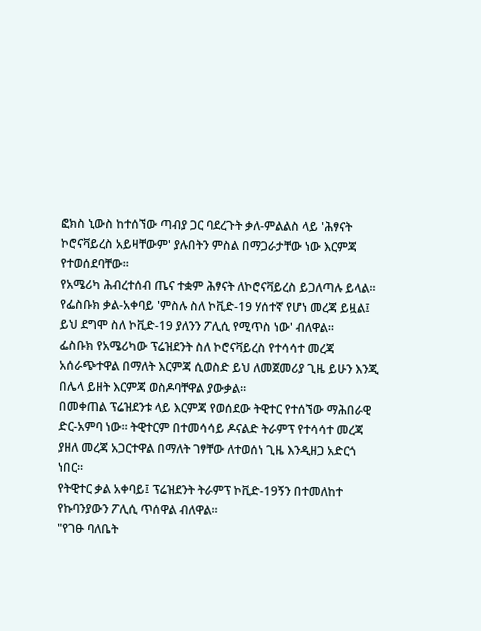ፎክስ ኒውስ ከተሰኘው ጣብያ ጋር ባደረጉት ቃለ-ምልልስ ላይ 'ሕፃናት ኮሮናቫይረስ አይዛቸውም' ያሉበትን ምስል በማጋራታቸው ነው እርምጃ የተወሰደባቸው።
የአሜሪካ ሕብረተሰብ ጤና ተቋም ሕፃናት ለኮሮናቫይረስ ይጋለጣሉ ይላል።
የፌስቡክ ቃል-አቀባይ 'ምስሉ ስለ ኮቪድ-19 ሃሰተኛ የሆነ መረጃ ይዟል፤ ይህ ደግሞ ስለ ኮቪድ-19 ያለንን ፖሊሲ የሚጥስ ነው' ብለዋል።
ፌስቡክ የአሜሪካው ፕሬዝደንት ስለ ኮሮናቫይረስ የተሳሳተ መረጃ አሰራጭተዋል በማለት እርምጃ ሲወስድ ይህ ለመጀመሪያ ጊዜ ይሁን እንጂ በሌላ ይዘት እርምጃ ወስዶባቸዋል ያውቃል።
በመቀጠል ፕሬዝደንቱ ላይ እርምጃ የወሰደው ትዊተር የተሰኘው ማሕበራዊ ድር-አምባ ነው። ትዊተርም በተመሳሳይ ዶናልድ ትራምፕ የተሳሳተ መረጃ ያዘለ መረጃ አጋርተዋል በማለት ገፃቸው ለተወሰነ ጊዜ እንዲዘጋ አድርጎ ነበር።
የትዊተር ቃል አቀባይ፤ ፕሬዝደንት ትራምፕ ኮቪድ-19ኝን በተመለከተ የኩባንያውን ፖሊሲ ጥሰዋል ብለዋል።
"የገፁ ባለቤት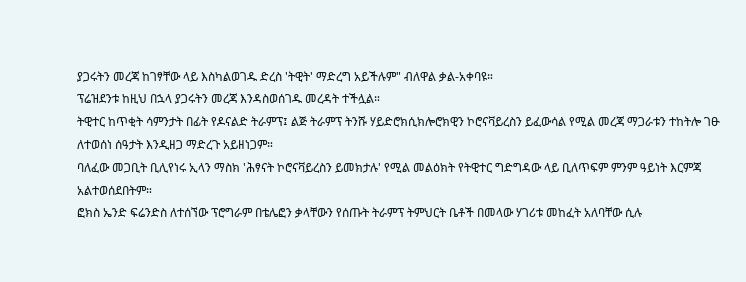ያጋሩትን መረጃ ከገፃቸው ላይ እስካልወገዱ ድረስ 'ትዊት' ማድረግ አይችሉም" ብለዋል ቃል-አቀባዩ።
ፕሬዝደንቱ ከዚህ በኋላ ያጋሩትን መረጃ እንዳስወሰገዱ መረዳት ተችሏል።
ትዊተር ከጥቂት ሳምንታት በፊት የዶናልድ ትራምፕ፤ ልጅ ትራምፕ ትንሹ ሃይድሮክሲክሎሮክዊን ኮሮናቫይረስን ይፈውሳል የሚል መረጃ ማጋራቱን ተከትሎ ገፁ ለተወሰነ ሰዓታት እንዲዘጋ ማድረጉ አይዘነጋም።
ባለፈው መጋቢት ቢሊየነሩ ኢላን ማስክ 'ሕፃናት ኮሮናቫይረስን ይመክታሉ' የሚል መልዕክት የትዊተር ግድግዳው ላይ ቢለጥፍም ምንም ዓይነት እርምጃ አልተወሰደበትም።
ፎክስ ኤንድ ፍሬንድስ ለተሰኘው ፕሮግራም በቴሌፎን ቃላቸውን የሰጡት ትራምፕ ትምህርት ቤቶች በመላው ሃገሪቱ መከፈት አለባቸው ሲሉ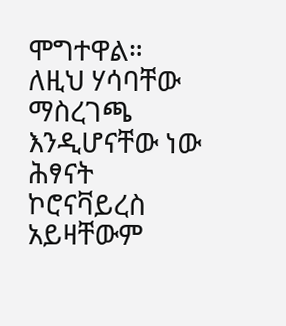ሞግተዋል። ለዚህ ሃሳባቸው ማስረገጫ እንዲሆናቸው ነው ሕፃናት ኮሮናቫይረስ አይዛቸውም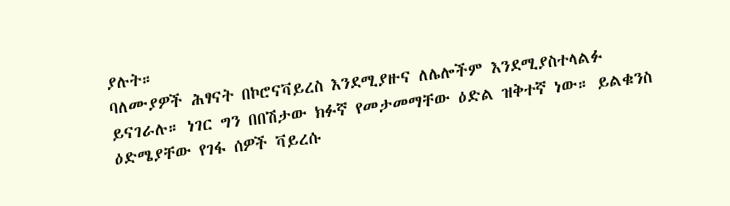ያሉት።
ባለሙያዎች ሕፃናት በኮሮናቫይረስ እንደሚያዙና ለሌሎችም እንደሚያስተላልፉ ይናገራሉ። ነገር ግን በበሽታው ክፉኛ የመታመማቸው ዕድል ዝቅተኛ ነው። ይልቁንስ ዕድሜያቸው የገፋ ሰዎች ቫይረሱ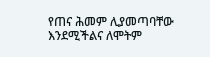የጠና ሕመም ሊያመጣባቸው እንደሚችልና ለሞትም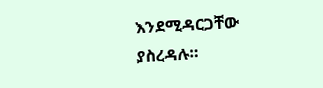እንደሚዳርጋቸው ያስረዳሉ።